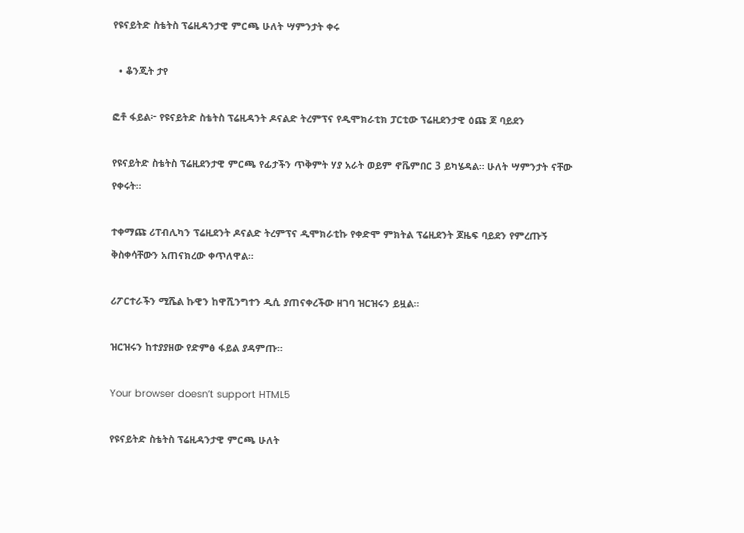የዩናይትድ ስቴትስ ፕሬዚዳንታዊ ምርጫ ሁለት ሣምንታት ቀሩ

  • ቆንጂት ታየ

ፎቶ ፋይል፦ የዩናይትድ ስቴትስ ፕሬዚዳንት ዶናልድ ትረምፕና የዲሞክራቲክ ፓርቲው ፕሬዚደንታዊ ዕጩ ጆ ባይደን

የዩናይትድ ስቴትስ ፕሬዚደንታዊ ምርጫ የፊታችን ጥቅምት ሃያ አራት ወይም ኖቬምበር 3 ይካሄዳል። ሁለት ሣምንታት ናቸው የቀሩት።

ተቀማጩ ሪፐብሊካን ፕሬዚደንት ዶናልድ ትረምፕና ዲሞክራቲኩ የቀድሞ ምክትል ፕሬዚደንት ጆዜፍ ባይደን የምረጡኝ ቅስቀሳቸውን አጠናክረው ቀጥለዋል።

ሪፖርተራችን ሚሼል ኩዊን ከዋሺንግተን ዲሲ ያጠናቀረችው ዘገባ ዝርዝሩን ይዟል።

ዝርዝሩን ከተያያዘው የድምፅ ፋይል ያዳምጡ።

Your browser doesn’t support HTML5

የዩናይትድ ስቴትስ ፕሬዚዳንታዊ ምርጫ ሁለት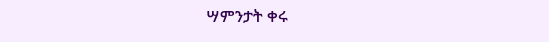ሣምንታት ቀሩ